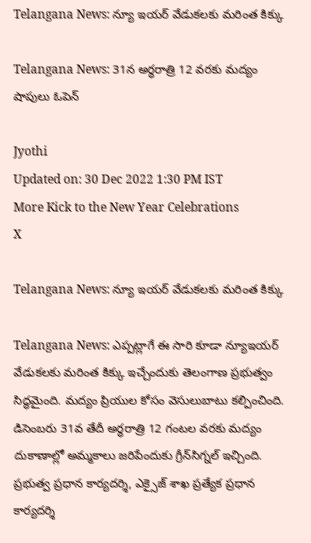Telangana News: న్యూ ఇయర్‌ వేడుకలకు మరింత కిక్కు

Telangana News: 31న అర్ధరాత్రి 12 వరకు మద్యం షాపులు ఓపెన్‌

Jyothi
Updated on: 30 Dec 2022 1:30 PM IST
More Kick to the New Year Celebrations
X

Telangana News: న్యూ ఇయర్‌ వేడుకలకు మరింత కిక్కు

Telangana News: ఎప్పట్లాగే ఈ సారి కూడా న్యూఇయర్‌ వేడుకలకు మరింత కిక్కు ఇచ్చేందుకు తెలంగాణ ప్రభుత్వం సిద్ధమైంది. మద్యం ప్రియుల కోసం వెసులుబాటు కల్పించింది. డిసెంబరు 31వ తేదీ అర్ధరాత్రి 12 గంటల వరకు మద్యం దుకాణాల్లో అమ్మకాలు జరిపేందుకు గ్రీన్‌సిగ్నల్‌ ఇచ్చింది. ప్రభుత్వ ప్రధాన కార్యదర్శి, ఎక్సైజ్‌ శాఖ ప్రత్యేక ప్రధాన కార్యదర్శి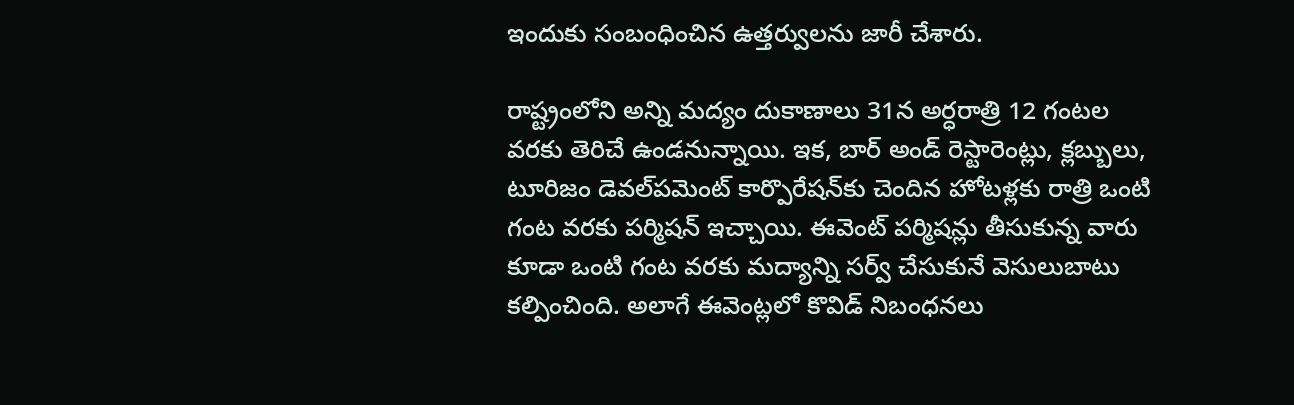ఇందుకు సంబంధించిన ఉత్తర్వులను జారీ చేశారు.

రాష్ట్రంలోని అన్ని మద్యం దుకాణాలు 31న అర్ధరాత్రి 12 గంటల వరకు తెరిచే ఉండనున్నాయి. ఇక, బార్‌ అండ్‌ రెస్టారెంట్లు, క్లబ్బులు, టూరిజం డెవల్‌పమెంట్‌ కార్పొరేషన్‌కు చెందిన హోటళ్లకు రాత్రి ఒంటి గంట వరకు పర్మిషన్ ఇచ్చాయి. ఈవెంట్‌ పర్మిషన్లు తీసుకున్న వారు కూడా ఒంటి గంట వరకు మద్యాన్ని సర్వ్‌ చేసుకునే వెసులుబాటు కల్పించింది. అలాగే ఈవెంట్లలో కొవిడ్‌ నిబంధనలు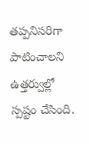తప్పనిసరిగా పాటించాలని ఉత్తర్వుల్లో స్పష్టం చేసింది.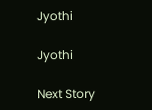Jyothi

Jyothi

Next Story